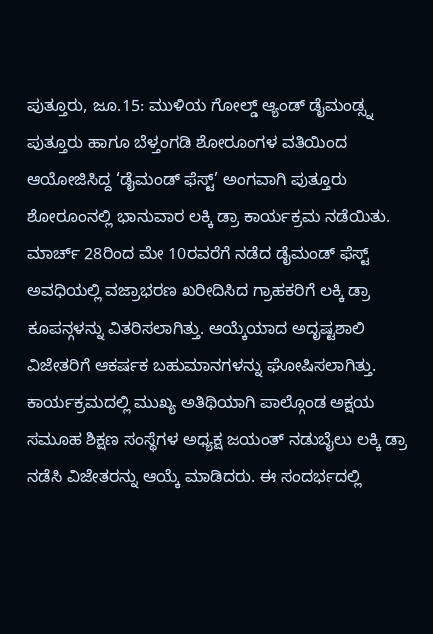ಪುತ್ತೂರು, ಜೂ.15: ಮುಳಿಯ ಗೋಲ್ಡ್ ಆ್ಯಂಡ್ ಡೈಮಂಡ್ಸ್ನ ಪುತ್ತೂರು ಹಾಗೂ ಬೆಳ್ತಂಗಡಿ ಶೋರೂಂಗಳ ವತಿಯಿಂದ ಆಯೋಜಿಸಿದ್ದ ‘ಡೈಮಂಡ್ ಫೆಸ್ಟ್’ ಅಂಗವಾಗಿ ಪುತ್ತೂರು ಶೋರೂಂನಲ್ಲಿ ಭಾನುವಾರ ಲಕ್ಕಿ ಡ್ರಾ ಕಾರ್ಯಕ್ರಮ ನಡೆಯಿತು.
ಮಾರ್ಚ್ 28ರಿಂದ ಮೇ 10ರವರೆಗೆ ನಡೆದ ಡೈಮಂಡ್ ಫೆಸ್ಟ್ ಅವಧಿಯಲ್ಲಿ ವಜ್ರಾಭರಣ ಖರೀದಿಸಿದ ಗ್ರಾಹಕರಿಗೆ ಲಕ್ಕಿ ಡ್ರಾ ಕೂಪನ್ಗಳನ್ನು ವಿತರಿಸಲಾಗಿತ್ತು. ಆಯ್ಕೆಯಾದ ಅದೃಷ್ಟಶಾಲಿ ವಿಜೇತರಿಗೆ ಆಕರ್ಷಕ ಬಹುಮಾನಗಳನ್ನು ಘೋಷಿಸಲಾಗಿತ್ತು.
ಕಾರ್ಯಕ್ರಮದಲ್ಲಿ ಮುಖ್ಯ ಅತಿಥಿಯಾಗಿ ಪಾಲ್ಗೊಂಡ ಅಕ್ಷಯ ಸಮೂಹ ಶಿಕ್ಷಣ ಸಂಸ್ಥೆಗಳ ಅಧ್ಯಕ್ಷ ಜಯಂತ್ ನಡುಬೈಲು ಲಕ್ಕಿ ಡ್ರಾ ನಡೆಸಿ ವಿಜೇತರನ್ನು ಆಯ್ಕೆ ಮಾಡಿದರು. ಈ ಸಂದರ್ಭದಲ್ಲಿ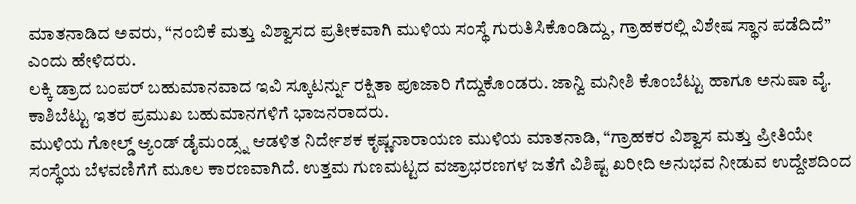ಮಾತನಾಡಿದ ಅವರು, “ನಂಬಿಕೆ ಮತ್ತು ವಿಶ್ವಾಸದ ಪ್ರತೀಕವಾಗಿ ಮುಳಿಯ ಸಂಸ್ಥೆ ಗುರುತಿಸಿಕೊಂಡಿದ್ದು, ಗ್ರಾಹಕರಲ್ಲಿ ವಿಶೇಷ ಸ್ಥಾನ ಪಡೆದಿದೆ” ಎಂದು ಹೇಳಿದರು.
ಲಕ್ಕಿ ಡ್ರಾದ ಬಂಪರ್ ಬಹುಮಾನವಾದ ಇವಿ ಸ್ಕೂಟರ್ನ್ನು ರಕ್ಷಿತಾ ಪೂಜಾರಿ ಗೆದ್ದುಕೊಂಡರು. ಜಾನ್ವಿ ಮನೀಶಿ ಕೊಂಬೆಟ್ಟು ಹಾಗೂ ಅನುಷಾ ವೈ. ಕಾಶಿಬೆಟ್ಟು ಇತರ ಪ್ರಮುಖ ಬಹುಮಾನಗಳಿಗೆ ಭಾಜನರಾದರು.
ಮುಳಿಯ ಗೋಲ್ಡ್ ಆ್ಯಂಡ್ ಡೈಮಂಡ್ಸ್ನ ಆಡಳಿತ ನಿರ್ದೇಶಕ ಕೃಷ್ಣನಾರಾಯಣ ಮುಳಿಯ ಮಾತನಾಡಿ, “ಗ್ರಾಹಕರ ವಿಶ್ವಾಸ ಮತ್ತು ಪ್ರೀತಿಯೇ ಸಂಸ್ಥೆಯ ಬೆಳವಣಿಗೆಗೆ ಮೂಲ ಕಾರಣವಾಗಿದೆ. ಉತ್ತಮ ಗುಣಮಟ್ಟದ ವಜ್ರಾಭರಣಗಳ ಜತೆಗೆ ವಿಶಿಷ್ಟ ಖರೀದಿ ಅನುಭವ ನೀಡುವ ಉದ್ದೇಶದಿಂದ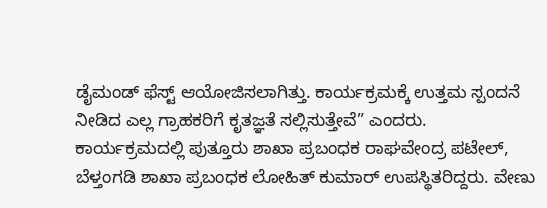ಡೈಮಂಡ್ ಫೆಸ್ಟ್ ಆಯೋಜಿಸಲಾಗಿತ್ತು. ಕಾರ್ಯಕ್ರಮಕ್ಕೆ ಉತ್ತಮ ಸ್ಪಂದನೆ ನೀಡಿದ ಎಲ್ಲ ಗ್ರಾಹಕರಿಗೆ ಕೃತಜ್ಞತೆ ಸಲ್ಲಿಸುತ್ತೇವೆ” ಎಂದರು.
ಕಾರ್ಯಕ್ರಮದಲ್ಲಿ ಪುತ್ತೂರು ಶಾಖಾ ಪ್ರಬಂಧಕ ರಾಘವೇಂದ್ರ ಪಟೇಲ್, ಬೆಳ್ತಂಗಡಿ ಶಾಖಾ ಪ್ರಬಂಧಕ ಲೋಹಿತ್ ಕುಮಾರ್ ಉಪಸ್ಥಿತರಿದ್ದರು. ವೇಣು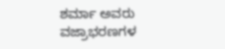ಶರ್ಮಾ ಅವರು ವಜ್ರಾಭರಣಗಳ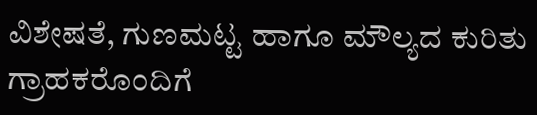ವಿಶೇಷತೆ, ಗುಣಮಟ್ಟ ಹಾಗೂ ಮೌಲ್ಯದ ಕುರಿತು ಗ್ರಾಹಕರೊಂದಿಗೆ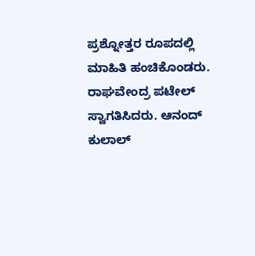ಪ್ರಶ್ನೋತ್ತರ ರೂಪದಲ್ಲಿ ಮಾಹಿತಿ ಹಂಚಿಕೊಂಡರು.
ರಾಘವೇಂದ್ರ ಪಟೇಲ್ ಸ್ವಾಗತಿಸಿದರು. ಆನಂದ್ ಕುಲಾಲ್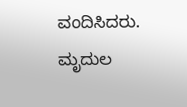ವಂದಿಸಿದರು. ಮೃದುಲ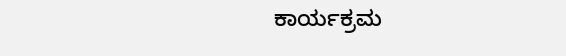ಕಾರ್ಯಕ್ರಮ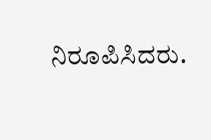ನಿರೂಪಿಸಿದರು.